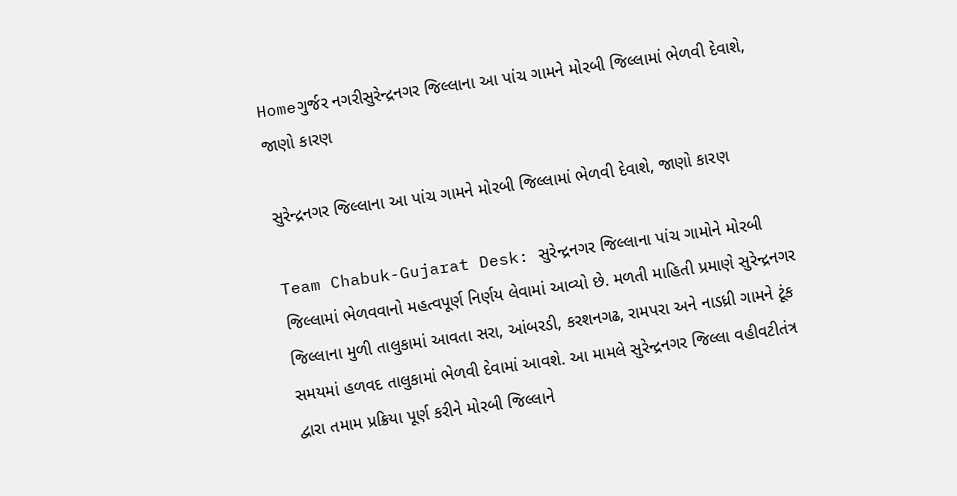Homeગુર્જર નગરીસુરેન્દ્રનગર જિલ્લાના આ પાંચ ગામને મોરબી જિલ્લામાં ભેળવી દેવાશે, જાણો કારણ

સુરેન્દ્રનગર જિલ્લાના આ પાંચ ગામને મોરબી જિલ્લામાં ભેળવી દેવાશે, જાણો કારણ

Team Chabuk-Gujarat Desk: સુરેન્દ્રનગર જિલ્લાના પાંચ ગામોને મોરબી જિલ્લામાં ભેળવવાનો મહત્વપૂર્ણ નિર્ણય લેવામાં આવ્યો છે. મળતી માહિતી પ્રમાણે સુરેન્દ્રનગર જિલ્લાના મુળી તાલુકામાં આવતા સરા, આંબરડી, કરશનગઢ, રામપરા અને નાડધ્રી ગામને ટૂંક સમયમાં હળવદ તાલુકામાં ભેળવી દેવામાં આવશે. આ મામલે સુરેન્દ્રનગર જિલ્લા વહીવટીતંત્ર દ્વારા તમામ પ્રક્રિયા પૂર્ણ કરીને મોરબી જિલ્લાને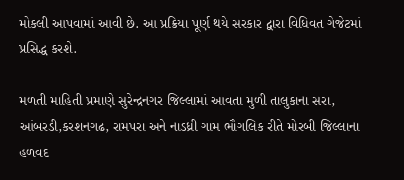મોકલી આપવામાં આવી છે. આ પ્રક્રિયા પૂર્ણ થયે સરકાર દ્વારા વિધિવત ગેજેટમાં પ્રસિદ્ધ કરશે.

મળતી માહિતી પ્રમાણે સુરેન્દ્રનગર જિલ્લામાં આવતા મુળી તાલુકાના સરા, આંબરડી,કરશનગઢ, રામપરા અને નાડધ્રી ગામ ભૌગલિક રીતે મોરબી જિલ્લાના હળવદ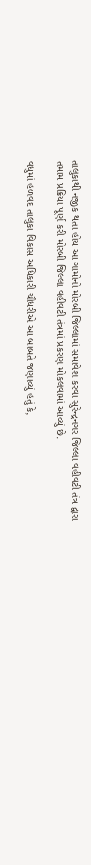તાલુકાથી નજીક થતા હોય આ ગામોનો મોરબી જિલ્લામાં સમાવેશ કરવા સુરેન્દ્રનગર જિલ્લા વહીવટી તંત્ર દ્વારા તમામ પ્રક્રિયા પૂર્ણ કરી મોરબી જિલ્લા વહીવટી તંત્રમાં પ્રકરણ મોકલવામાં આવ્યું છે.

વધુમાં હળવદ તાલુકા વિકાસ અધિકારી ચૌધરીએ આ બાબતે જણાવ્યું હતું કે,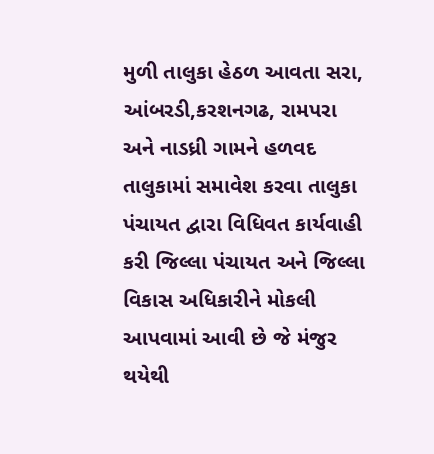મુળી તાલુકા હેઠળ આવતા સરા, આંબરડી,કરશનગઢ, રામપરા અને નાડધ્રી ગામને હળવદ તાલુકામાં સમાવેશ કરવા તાલુકા પંચાયત દ્વારા વિધિવત કાર્યવાહી કરી જિલ્લા પંચાયત અને જિલ્લા વિકાસ અધિકારીને મોકલી આપવામાં આવી છે જે મંજુર થયેથી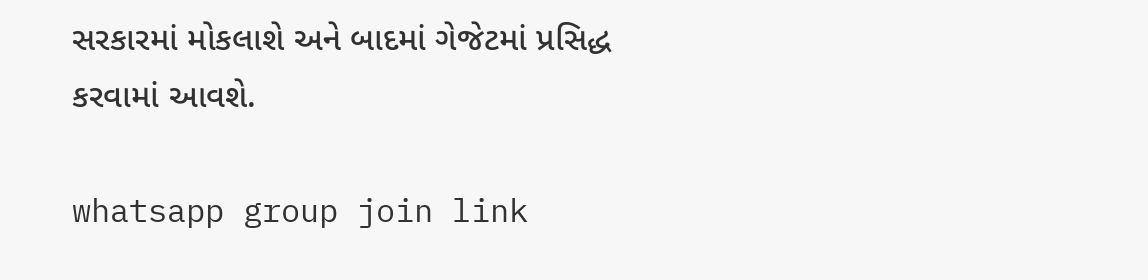સરકારમાં મોકલાશે અને બાદમાં ગેજેટમાં પ્રસિદ્ધ કરવામાં આવશે.

whatsapp group join link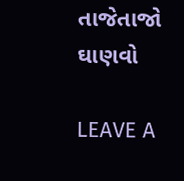તાજેતાજો ઘાણવો

LEAVE A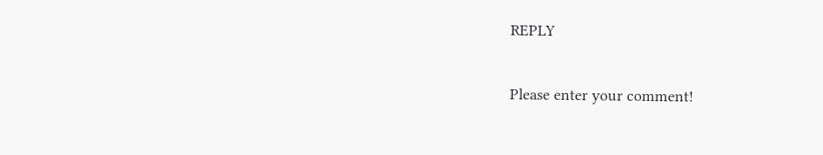REPLY

Please enter your comment!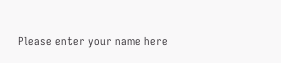Please enter your name here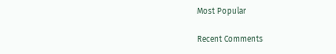Most Popular

Recent Comments